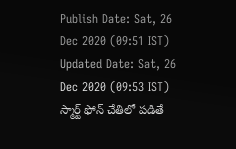Publish Date: Sat, 26 Dec 2020 (09:51 IST)
Updated Date: Sat, 26 Dec 2020 (09:53 IST)
స్మార్ట్ ఫోన్ చేతిలో పడితే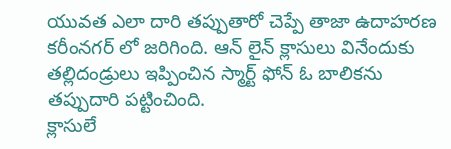యువత ఎలా దారి తప్పుతారో చెప్పే తాజా ఉదాహరణ కరీంనగర్ లో జరిగింది. ఆన్ లైన్ క్లాసులు వినేందుకు తల్లిదండ్రులు ఇప్పించిన స్మార్ట్ ఫోన్ ఓ బాలికను తప్పుదారి పట్టించింది.
క్లాసులే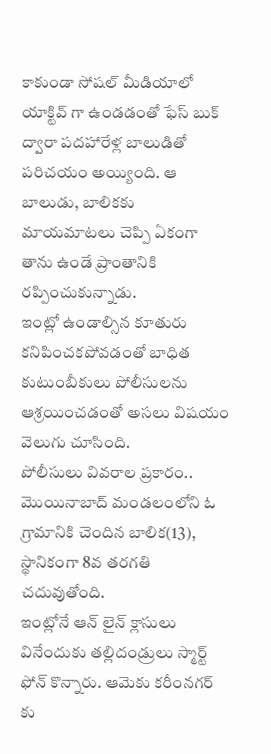కాకుండా సోషల్ మీడియాలో యాక్టివ్ గా ఉండడంతో ఫేస్ బుక్ ద్వారా పదహారేళ్ల బాలుడితో పరిచయం అయ్యింది. ఆ బాలుడు, బాలికకు మాయమాటలు చెప్పి ఏకంగా తాను ఉండే ప్రాంతానికి రప్పించుకున్నాడు.
ఇంట్లో ఉండాల్సిన కూతురు కనిపించకపోవడంతో బాధిత కుటుంబీకులు పోలీసులను ఆశ్రయించడంతో అసలు విషయం వెలుగు చూసింది.
పోలీసులు వివరాల ప్రకారం.. మొయినాబాద్ మండలంలోని ఓ గ్రామానికి చెందిన బాలిక(13), స్థానికంగా 8వ తరగతి చదువుతోంది.
ఇంట్లోనే ఆన్ లైన్ క్లాసులు వినేందుకు తల్లిదండ్రులు స్మార్ట్ ఫోన్ కొన్నారు. ఆమెకు కరీంనగర్ కు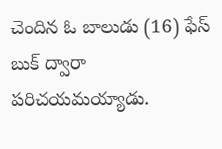చెందిన ఓ బాలుడు (16) ఫేస్ బుక్ ద్వారా పరిచయమయ్యాడు.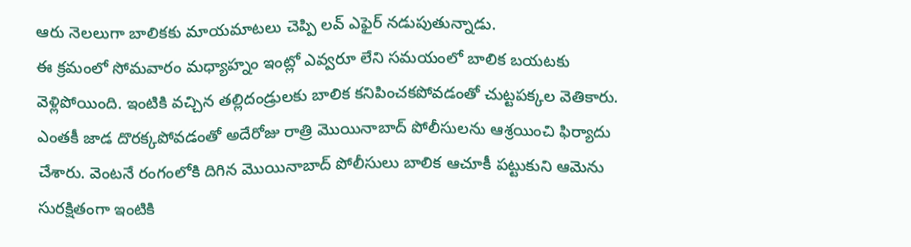ఆరు నెలలుగా బాలికకు మాయమాటలు చెప్పి లవ్ ఎఫైర్ నడుపుతున్నాడు.
ఈ క్రమంలో సోమవారం మధ్యాహ్నం ఇంట్లో ఎవ్వరూ లేని సమయంలో బాలిక బయటకు వెళ్లిపోయింది. ఇంటికి వచ్చిన తల్లిదండ్రులకు బాలిక కనిపించకపోవడంతో చుట్టపక్కల వెతికారు.
ఎంతకీ జాడ దొరక్కపోవడంతో అదేరోజు రాత్రి మొయినాబాద్ పోలీసులను ఆశ్రయించి ఫిర్యాదు చేశారు. వెంటనే రంగంలోకి దిగిన మొయినాబాద్ పోలీసులు బాలిక ఆచూకీ పట్టుకుని ఆమెను సురక్షితంగా ఇంటికి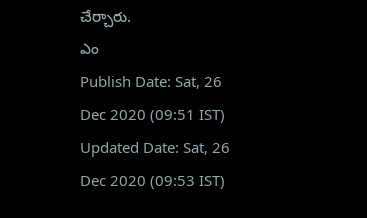చేర్చారు.
ఎం
Publish Date: Sat, 26 Dec 2020 (09:51 IST)
Updated Date: Sat, 26 Dec 2020 (09:53 IST)